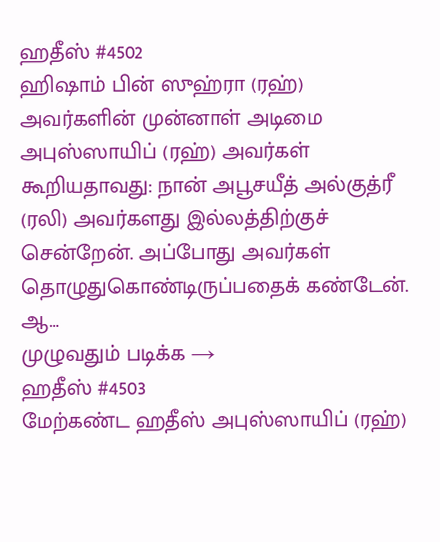ஹதீஸ் #4502
ஹிஷாம் பின் ஸுஹ்ரா (ரஹ்) அவர்களின் முன்னாள் அடிமை அபுஸ்ஸாயிப் (ரஹ்) அவர்கள் கூறியதாவது: நான் அபூசயீத் அல்குத்ரீ (ரலி) அவர்களது இல்லத்திற்குச் சென்றேன். அப்போது அவர்கள் தொழுதுகொண்டிருப்பதைக் கண்டேன். ஆ…
முழுவதும் படிக்க →
ஹதீஸ் #4503
மேற்கண்ட ஹதீஸ் அபுஸ்ஸாயிப் (ரஹ்)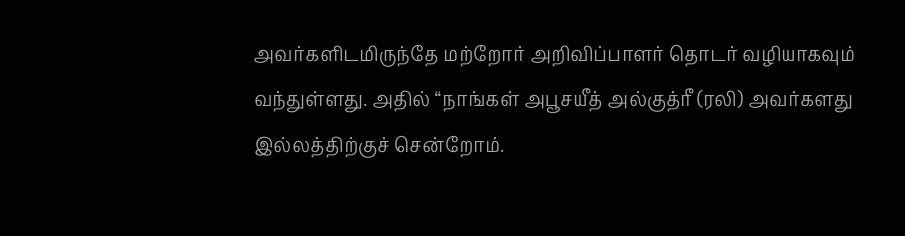அவர்களிடமிருந்தே மற்றோர் அறிவிப்பாளர் தொடர் வழியாகவும் வந்துள்ளது. அதில் “நாங்கள் அபூசயீத் அல்குத்ரீ (ரலி) அவர்களது இல்லத்திற்குச் சென்றோம்.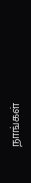நாங்கள்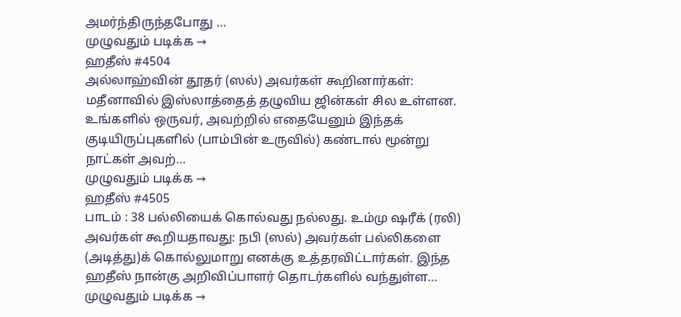அமர்ந்திருந்தபோது …
முழுவதும் படிக்க →
ஹதீஸ் #4504
அல்லாஹ்வின் தூதர் (ஸல்) அவர்கள் கூறினார்கள்: மதீனாவில் இஸ்லாத்தைத் தழுவிய ஜின்கள் சில உள்ளன. உங்களில் ஒருவர், அவற்றில் எதையேனும் இந்தக் குடியிருப்புகளில் (பாம்பின் உருவில்) கண்டால் மூன்று நாட்கள் அவற்…
முழுவதும் படிக்க →
ஹதீஸ் #4505
பாடம் : 38 பல்லியைக் கொல்வது நல்லது. உம்மு ஷரீக் (ரலி) அவர்கள் கூறியதாவது: நபி (ஸல்) அவர்கள் பல்லிகளை (அடித்து)க் கொல்லுமாறு எனக்கு உத்தரவிட்டார்கள். இந்த ஹதீஸ் நான்கு அறிவிப்பாளர் தொடர்களில் வந்துள்ள…
முழுவதும் படிக்க →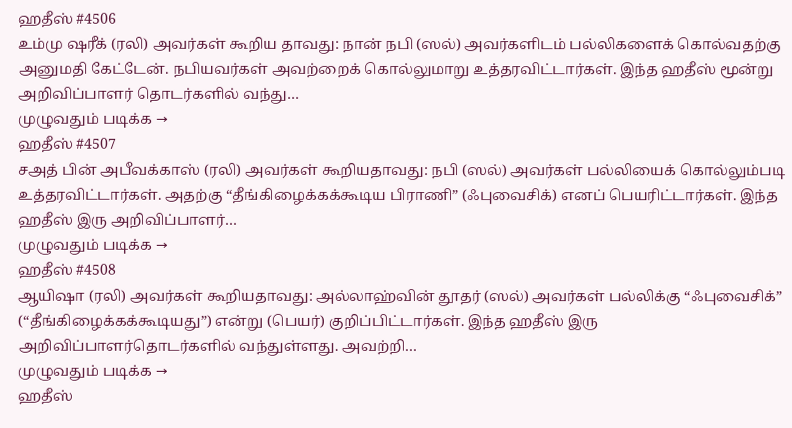ஹதீஸ் #4506
உம்மு ஷரீக் (ரலி) அவர்கள் கூறிய தாவது: நான் நபி (ஸல்) அவர்களிடம் பல்லிகளைக் கொல்வதற்கு அனுமதி கேட்டேன். நபியவர்கள் அவற்றைக் கொல்லுமாறு உத்தரவிட்டார்கள். இந்த ஹதீஸ் மூன்று அறிவிப்பாளர் தொடர்களில் வந்து…
முழுவதும் படிக்க →
ஹதீஸ் #4507
சஅத் பின் அபீவக்காஸ் (ரலி) அவர்கள் கூறியதாவது: நபி (ஸல்) அவர்கள் பல்லியைக் கொல்லும்படி உத்தரவிட்டார்கள். அதற்கு “தீங்கிழைக்கக்கூடிய பிராணி” (ஃபுவைசிக்) எனப் பெயரிட்டார்கள். இந்த ஹதீஸ் இரு அறிவிப்பாளர்…
முழுவதும் படிக்க →
ஹதீஸ் #4508
ஆயிஷா (ரலி) அவர்கள் கூறியதாவது: அல்லாஹ்வின் தூதர் (ஸல்) அவர்கள் பல்லிக்கு “ஃபுவைசிக்” (“தீங்கிழைக்கக்கூடியது”) என்று (பெயர்) குறிப்பிட்டார்கள். இந்த ஹதீஸ் இரு அறிவிப்பாளர்தொடர்களில் வந்துள்ளது. அவற்றி…
முழுவதும் படிக்க →
ஹதீஸ்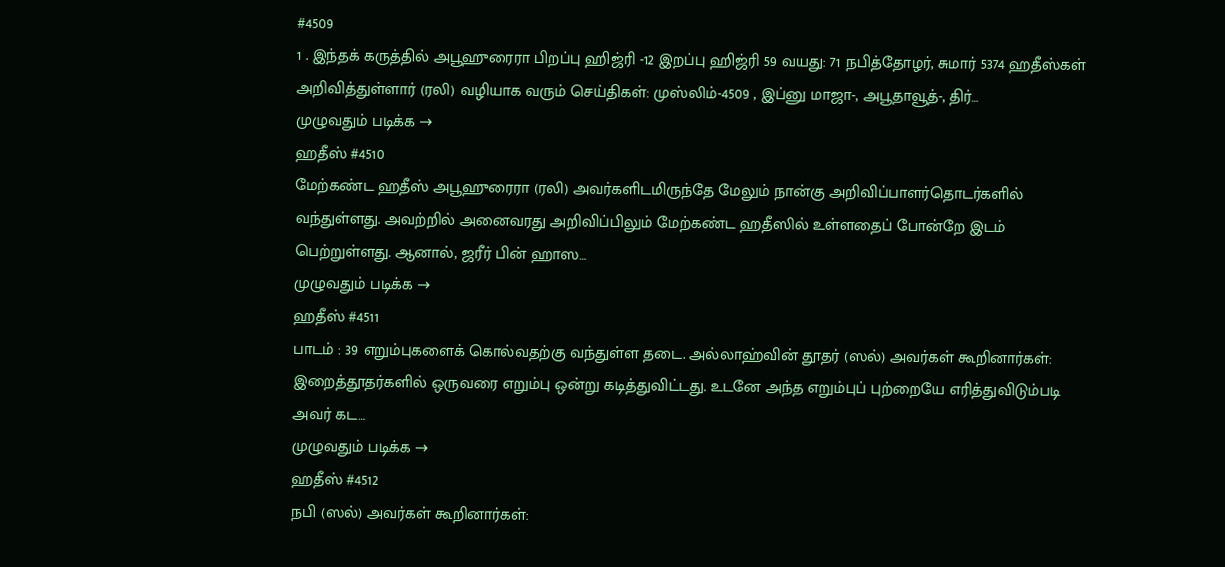#4509
1 . இந்தக் கருத்தில் அபூஹுரைரா பிறப்பு ஹிஜ்ரி -12 இறப்பு ஹிஜ்ரி 59 வயது: 71 நபித்தோழர், சுமார் 5374 ஹதீஸ்கள் அறிவித்துள்ளார் (ரலி) வழியாக வரும் செய்திகள்: முஸ்லிம்-4509 , இப்னு மாஜா-, அபூதாவூத்-, திர்…
முழுவதும் படிக்க →
ஹதீஸ் #4510
மேற்கண்ட ஹதீஸ் அபூஹுரைரா (ரலி) அவர்களிடமிருந்தே மேலும் நான்கு அறிவிப்பாளர்தொடர்களில் வந்துள்ளது. அவற்றில் அனைவரது அறிவிப்பிலும் மேற்கண்ட ஹதீஸில் உள்ளதைப் போன்றே இடம் பெற்றுள்ளது. ஆனால், ஜரீர் பின் ஹாஸ…
முழுவதும் படிக்க →
ஹதீஸ் #4511
பாடம் : 39 எறும்புகளைக் கொல்வதற்கு வந்துள்ள தடை. அல்லாஹ்வின் தூதர் (ஸல்) அவர்கள் கூறினார்கள்: இறைத்தூதர்களில் ஒருவரை எறும்பு ஒன்று கடித்துவிட்டது. உடனே அந்த எறும்புப் புற்றையே எரித்துவிடும்படி அவர் கட…
முழுவதும் படிக்க →
ஹதீஸ் #4512
நபி (ஸல்) அவர்கள் கூறினார்கள்: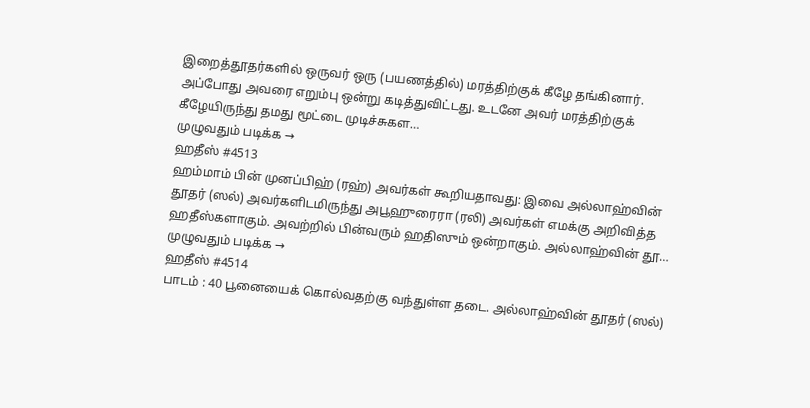இறைத்தூதர்களில் ஒருவர் ஒரு (பயணத்தில்) மரத்திற்குக் கீழே தங்கினார். அப்போது அவரை எறும்பு ஒன்று கடித்துவிட்டது. உடனே அவர் மரத்திற்குக் கீழேயிருந்து தமது மூட்டை முடிச்சுகள…
முழுவதும் படிக்க →
ஹதீஸ் #4513
ஹம்மாம் பின் முனப்பிஹ் (ரஹ்) அவர்கள் கூறியதாவது: இவை அல்லாஹ்வின் தூதர் (ஸல்) அவர்களிடமிருந்து அபூஹுரைரா (ரலி) அவர்கள் எமக்கு அறிவித்த ஹதீஸ்களாகும். அவற்றில் பின்வரும் ஹதிஸும் ஒன்றாகும். அல்லாஹ்வின் தூ…
முழுவதும் படிக்க →
ஹதீஸ் #4514
பாடம் : 40 பூனையைக் கொல்வதற்கு வந்துள்ள தடை. அல்லாஹ்வின் தூதர் (ஸல்)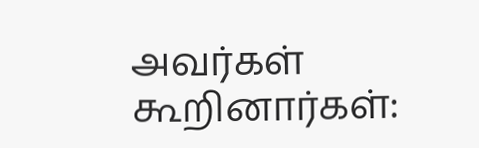அவர்கள் கூறினார்கள்: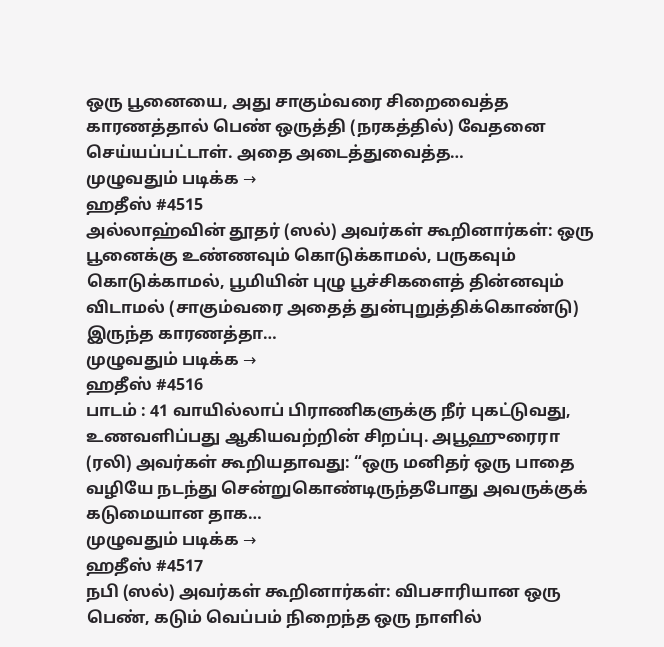ஒரு பூனையை, அது சாகும்வரை சிறைவைத்த காரணத்தால் பெண் ஒருத்தி (நரகத்தில்) வேதனை செய்யப்பட்டாள். அதை அடைத்துவைத்த…
முழுவதும் படிக்க →
ஹதீஸ் #4515
அல்லாஹ்வின் தூதர் (ஸல்) அவர்கள் கூறினார்கள்: ஒரு பூனைக்கு உண்ணவும் கொடுக்காமல், பருகவும் கொடுக்காமல், பூமியின் புழு பூச்சிகளைத் தின்னவும் விடாமல் (சாகும்வரை அதைத் துன்புறுத்திக்கொண்டு) இருந்த காரணத்தா…
முழுவதும் படிக்க →
ஹதீஸ் #4516
பாடம் : 41 வாயில்லாப் பிராணிகளுக்கு நீர் புகட்டுவது, உணவளிப்பது ஆகியவற்றின் சிறப்பு. அபூஹுரைரா (ரலி) அவர்கள் கூறியதாவது: “ஒரு மனிதர் ஒரு பாதை வழியே நடந்து சென்றுகொண்டிருந்தபோது அவருக்குக் கடுமையான தாக…
முழுவதும் படிக்க →
ஹதீஸ் #4517
நபி (ஸல்) அவர்கள் கூறினார்கள்: விபசாரியான ஒரு பெண், கடும் வெப்பம் நிறைந்த ஒரு நாளில்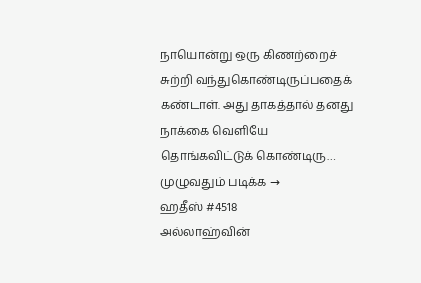நாயொன்று ஒரு கிணற்றைச் சுற்றி வந்துகொண்டிருப்பதைக் கண்டாள். அது தாகத்தால் தனது நாக்கை வெளியே தொங்கவிட்டுக் கொண்டிரு…
முழுவதும் படிக்க →
ஹதீஸ் #4518
அல்லாஹ்வின்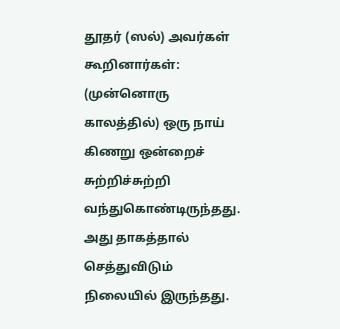தூதர் (ஸல்) அவர்கள் கூறினார்கள்: (முன்னொரு காலத்தில்) ஒரு நாய் கிணறு ஒன்றைச் சுற்றிச்சுற்றி வந்துகொண்டிருந்தது. அது தாகத்தால் செத்துவிடும் நிலையில் இருந்தது.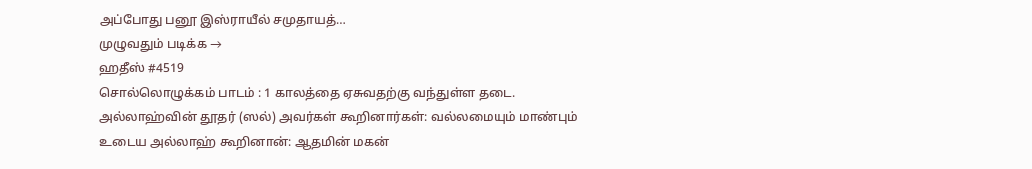அப்போது பனூ இஸ்ராயீல் சமுதாயத்…
முழுவதும் படிக்க →
ஹதீஸ் #4519
சொல்லொழுக்கம் பாடம் : 1 காலத்தை ஏசுவதற்கு வந்துள்ள தடை. அல்லாஹ்வின் தூதர் (ஸல்) அவர்கள் கூறினார்கள்: வல்லமையும் மாண்பும் உடைய அல்லாஹ் கூறினான்: ஆதமின் மகன்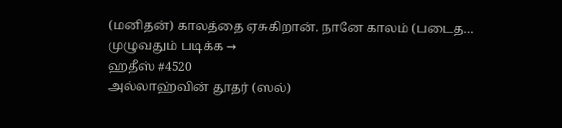(மனிதன்) காலத்தை ஏசுகிறான். நானே காலம் (படைத…
முழுவதும் படிக்க →
ஹதீஸ் #4520
அல்லாஹ்வின் தூதர் (ஸல்)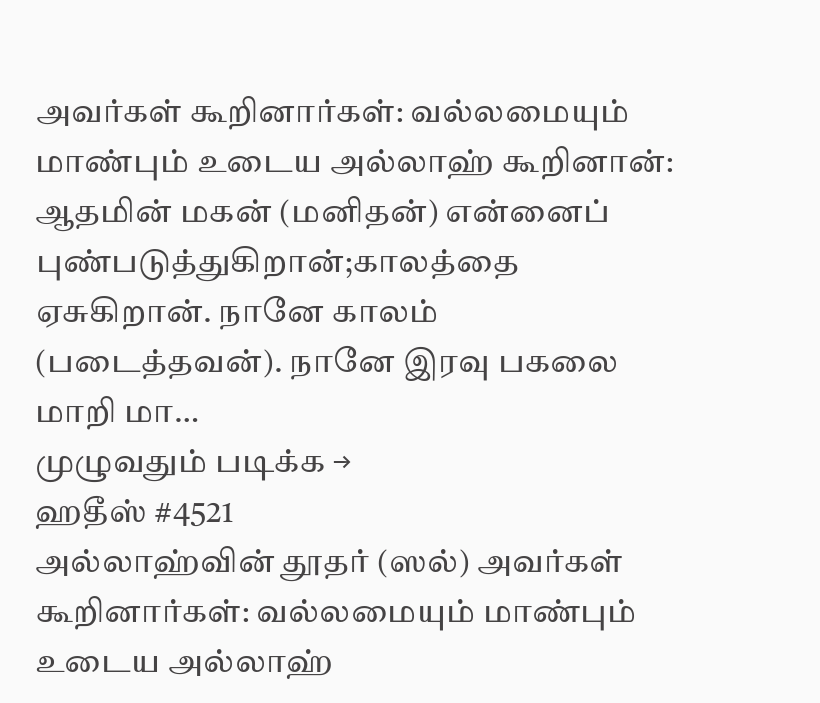அவர்கள் கூறினார்கள்: வல்லமையும் மாண்பும் உடைய அல்லாஹ் கூறினான்: ஆதமின் மகன் (மனிதன்) என்னைப் புண்படுத்துகிறான்;காலத்தை ஏசுகிறான். நானே காலம் (படைத்தவன்). நானே இரவு பகலை மாறி மா…
முழுவதும் படிக்க →
ஹதீஸ் #4521
அல்லாஹ்வின் தூதர் (ஸல்) அவர்கள் கூறினார்கள்: வல்லமையும் மாண்பும் உடைய அல்லாஹ்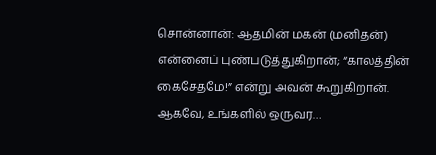சொன்னான்: ஆதமின் மகன் (மனிதன்) என்னைப் புண்படுத்துகிறான்; “காலத்தின் கைசேதமே!” என்று அவன் கூறுகிறான். ஆகவே, உங்களில் ஒருவர…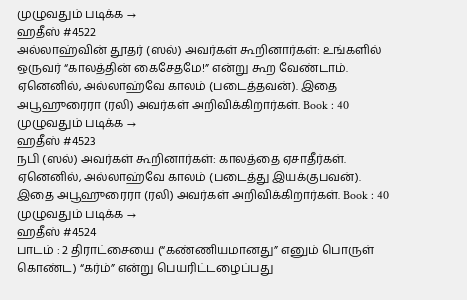முழுவதும் படிக்க →
ஹதீஸ் #4522
அல்லாஹ்வின் தூதர் (ஸல்) அவர்கள் கூறினார்கள்: உங்களில் ஒருவர் “காலத்தின் கைசேதமே!” என்று கூற வேண்டாம். ஏனெனில், அல்லாஹ்வே காலம் (படைத்தவன்). இதை அபூஹுரைரா (ரலி) அவர்கள் அறிவிக்கிறார்கள். Book : 40
முழுவதும் படிக்க →
ஹதீஸ் #4523
நபி (ஸல்) அவர்கள் கூறினார்கள்: காலத்தை ஏசாதீர்கள். ஏனெனில், அல்லாஹ்வே காலம் (படைத்து இயக்குபவன்). இதை அபூஹுரைரா (ரலி) அவர்கள் அறிவிக்கிறார்கள். Book : 40
முழுவதும் படிக்க →
ஹதீஸ் #4524
பாடம் : 2 திராட்சையை (“கண்ணியமானது” எனும் பொருள் கொண்ட) “கர்ம்” என்று பெயரிட்டழைப்பது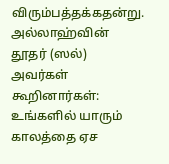விரும்பத்தக்கதன்று. அல்லாஹ்வின் தூதர் (ஸல்) அவர்கள் கூறினார்கள்: உங்களில் யாரும் காலத்தை ஏச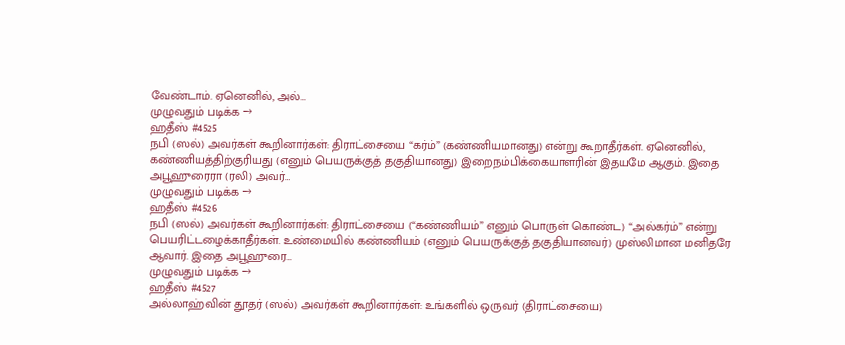வேண்டாம். ஏனெனில், அல்…
முழுவதும் படிக்க →
ஹதீஸ் #4525
நபி (ஸல்) அவர்கள் கூறினார்கள்: திராட்சையை “கர்ம்” (கண்ணியமானது) என்று கூறாதீர்கள். ஏனெனில், கண்ணியத்திற்குரியது (எனும் பெயருக்குத் தகுதியானது) இறைநம்பிக்கையாளரின் இதயமே ஆகும். இதை அபூஹுரைரா (ரலி) அவர்…
முழுவதும் படிக்க →
ஹதீஸ் #4526
நபி (ஸல்) அவர்கள் கூறினார்கள்: திராட்சையை (“கண்ணியம்” எனும் பொருள் கொண்ட) “அல்கர்ம்” என்று பெயரிட்டழைக்காதீர்கள். உண்மையில் கண்ணியம் (எனும் பெயருக்குத் தகுதியானவர்) முஸ்லிமான மனிதரே ஆவார். இதை அபூஹுரை…
முழுவதும் படிக்க →
ஹதீஸ் #4527
அல்லாஹ்வின் தூதர் (ஸல்) அவர்கள் கூறினார்கள்: உங்களில் ஒருவர் (திராட்சையை)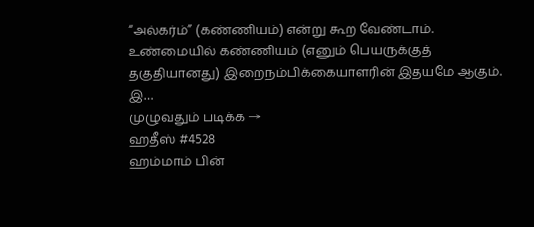“அல்கர்ம்” (கண்ணியம்) என்று கூற வேண்டாம். உண்மையில் கண்ணியம் (எனும் பெயருக்குத் தகுதியானது) இறைநம்பிக்கையாளரின் இதயமே ஆகும். இ…
முழுவதும் படிக்க →
ஹதீஸ் #4528
ஹம்மாம் பின்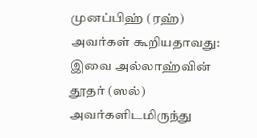முனப்பிஹ் (ரஹ்) அவர்கள் கூறியதாவது: இவை அல்லாஹ்வின் தூதர் (ஸல்) அவர்களிடமிருந்து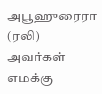அபூஹுரைரா (ரலி) அவர்கள் எமக்கு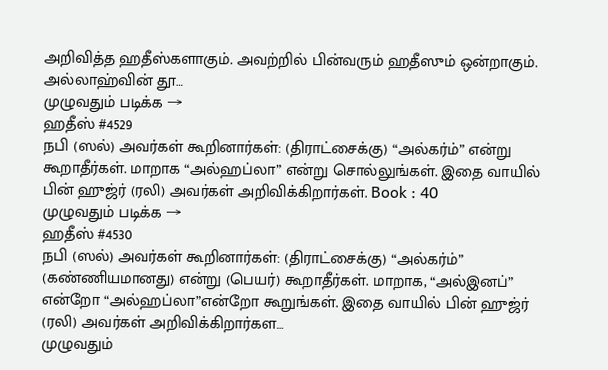அறிவித்த ஹதீஸ்களாகும். அவற்றில் பின்வரும் ஹதீஸும் ஒன்றாகும். அல்லாஹ்வின் தூ…
முழுவதும் படிக்க →
ஹதீஸ் #4529
நபி (ஸல்) அவர்கள் கூறினார்கள்: (திராட்சைக்கு) “அல்கர்ம்” என்று கூறாதீர்கள். மாறாக “அல்ஹப்லா” என்று சொல்லுங்கள். இதை வாயில் பின் ஹுஜ்ர் (ரலி) அவர்கள் அறிவிக்கிறார்கள். Book : 40
முழுவதும் படிக்க →
ஹதீஸ் #4530
நபி (ஸல்) அவர்கள் கூறினார்கள்: (திராட்சைக்கு) “அல்கர்ம்” (கண்ணியமானது) என்று (பெயர்) கூறாதீர்கள். மாறாக, “அல்இனப்” என்றோ “அல்ஹப்லா”என்றோ கூறுங்கள். இதை வாயில் பின் ஹுஜ்ர் (ரலி) அவர்கள் அறிவிக்கிறார்கள…
முழுவதும்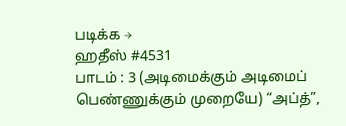படிக்க →
ஹதீஸ் #4531
பாடம் : 3 (அடிமைக்கும் அடிமைப் பெண்ணுக்கும் முறையே) “அப்த்”,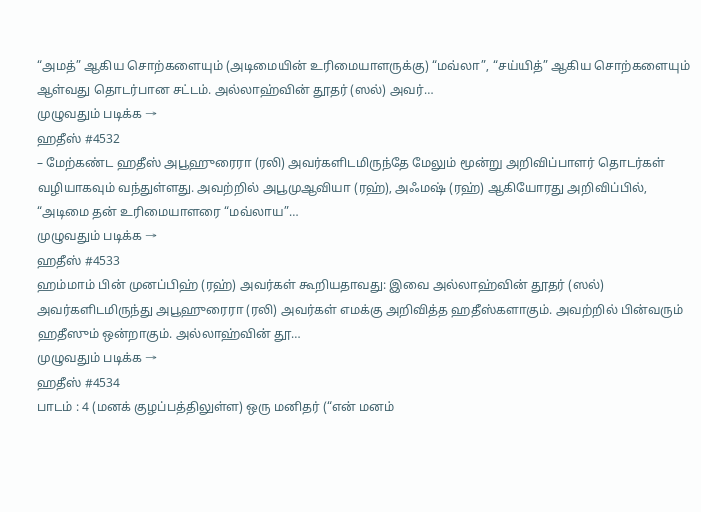“அமத்” ஆகிய சொற்களையும் (அடிமையின் உரிமையாளருக்கு) “மவ்லா”, “சய்யித்” ஆகிய சொற்களையும் ஆள்வது தொடர்பான சட்டம். அல்லாஹ்வின் தூதர் (ஸல்) அவர்…
முழுவதும் படிக்க →
ஹதீஸ் #4532
– மேற்கண்ட ஹதீஸ் அபூஹுரைரா (ரலி) அவர்களிடமிருந்தே மேலும் மூன்று அறிவிப்பாளர் தொடர்கள் வழியாகவும் வந்துள்ளது. அவற்றில் அபூமுஆவியா (ரஹ்), அஃமஷ் (ரஹ்) ஆகியோரது அறிவிப்பில், “அடிமை தன் உரிமையாளரை “மவ்லாய”…
முழுவதும் படிக்க →
ஹதீஸ் #4533
ஹம்மாம் பின் முனப்பிஹ் (ரஹ்) அவர்கள் கூறியதாவது: இவை அல்லாஹ்வின் தூதர் (ஸல்) அவர்களிடமிருந்து அபூஹுரைரா (ரலி) அவர்கள் எமக்கு அறிவித்த ஹதீஸ்களாகும். அவற்றில் பின்வரும் ஹதீஸும் ஒன்றாகும். அல்லாஹ்வின் தூ…
முழுவதும் படிக்க →
ஹதீஸ் #4534
பாடம் : 4 (மனக் குழப்பத்திலுள்ள) ஒரு மனிதர் (“என் மனம்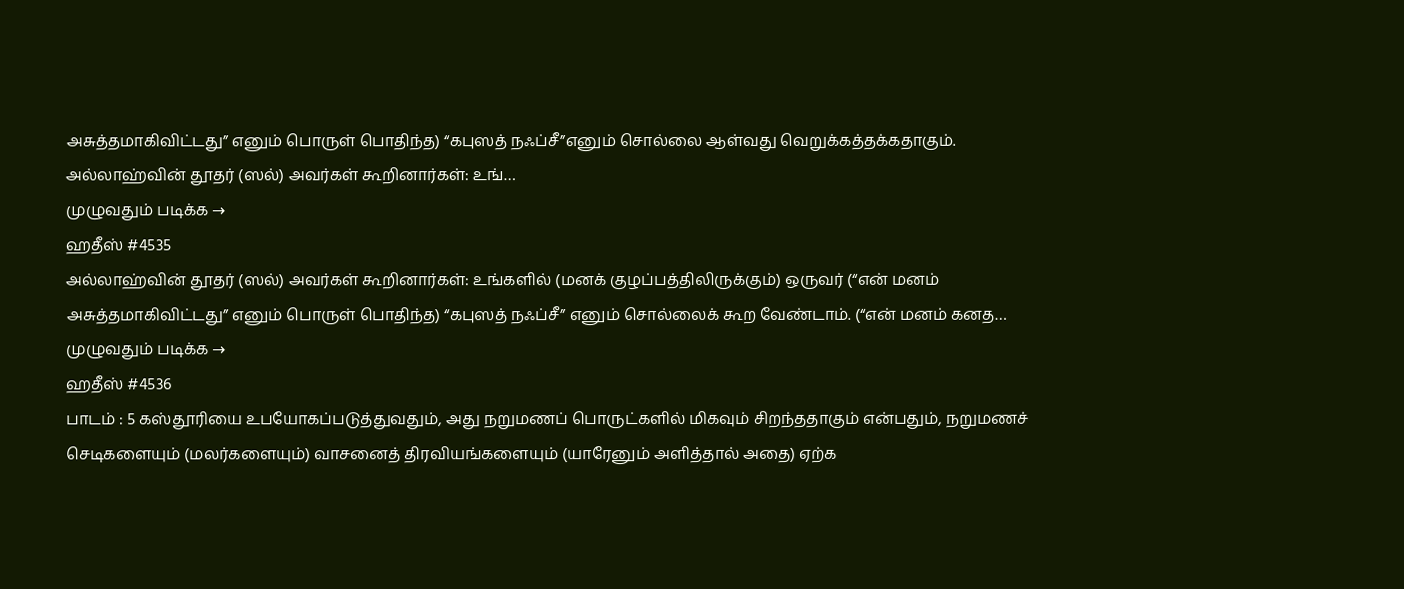அசுத்தமாகிவிட்டது” எனும் பொருள் பொதிந்த) “கபுஸத் நஃப்சீ”எனும் சொல்லை ஆள்வது வெறுக்கத்தக்கதாகும். அல்லாஹ்வின் தூதர் (ஸல்) அவர்கள் கூறினார்கள்: உங்…
முழுவதும் படிக்க →
ஹதீஸ் #4535
அல்லாஹ்வின் தூதர் (ஸல்) அவர்கள் கூறினார்கள்: உங்களில் (மனக் குழப்பத்திலிருக்கும்) ஒருவர் (“என் மனம் அசுத்தமாகிவிட்டது” எனும் பொருள் பொதிந்த) “கபுஸத் நஃப்சீ” எனும் சொல்லைக் கூற வேண்டாம். (“என் மனம் கனத…
முழுவதும் படிக்க →
ஹதீஸ் #4536
பாடம் : 5 கஸ்தூரியை உபயோகப்படுத்துவதும், அது நறுமணப் பொருட்களில் மிகவும் சிறந்ததாகும் என்பதும், நறுமணச் செடிகளையும் (மலர்களையும்) வாசனைத் திரவியங்களையும் (யாரேனும் அளித்தால் அதை) ஏற்க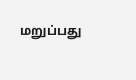மறுப்பது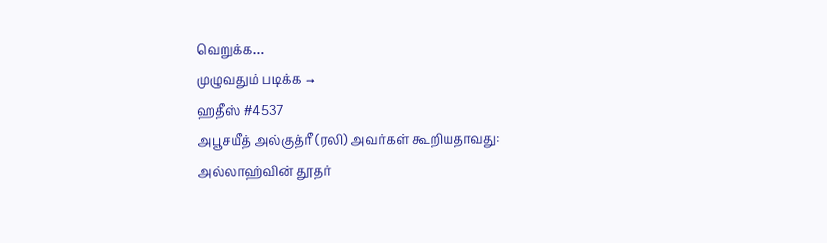வெறுக்க…
முழுவதும் படிக்க →
ஹதீஸ் #4537
அபூசயீத் அல்குத்ரீ (ரலி) அவர்கள் கூறியதாவது: அல்லாஹ்வின் தூதர்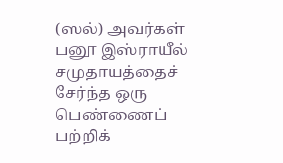(ஸல்) அவர்கள் பனூ இஸ்ராயீல் சமுதாயத்தைச் சேர்ந்த ஒரு பெண்ணைப் பற்றிக்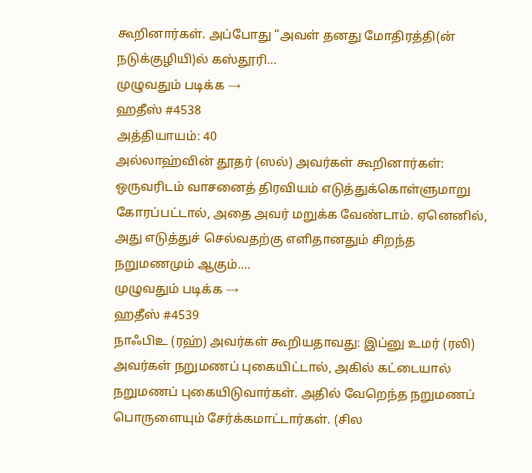கூறினார்கள். அப்போது “அவள் தனது மோதிரத்தி(ன் நடுக்குழியி)ல் கஸ்தூரி…
முழுவதும் படிக்க →
ஹதீஸ் #4538
அத்தியாயம்: 40
அல்லாஹ்வின் தூதர் (ஸல்) அவர்கள் கூறினார்கள்: ஒருவரிடம் வாசனைத் திரவியம் எடுத்துக்கொள்ளுமாறு கோரப்பட்டால், அதை அவர் மறுக்க வேண்டாம். ஏனெனில், அது எடுத்துச் செல்வதற்கு எளிதானதும் சிறந்த நறுமணமும் ஆகும்.…
முழுவதும் படிக்க →
ஹதீஸ் #4539
நாஃபிஉ (ரஹ்) அவர்கள் கூறியதாவது: இப்னு உமர் (ரலி) அவர்கள் நறுமணப் புகையிட்டால், அகில் கட்டையால் நறுமணப் புகையிடுவார்கள். அதில் வேறெந்த நறுமணப் பொருளையும் சேர்க்கமாட்டார்கள். (சில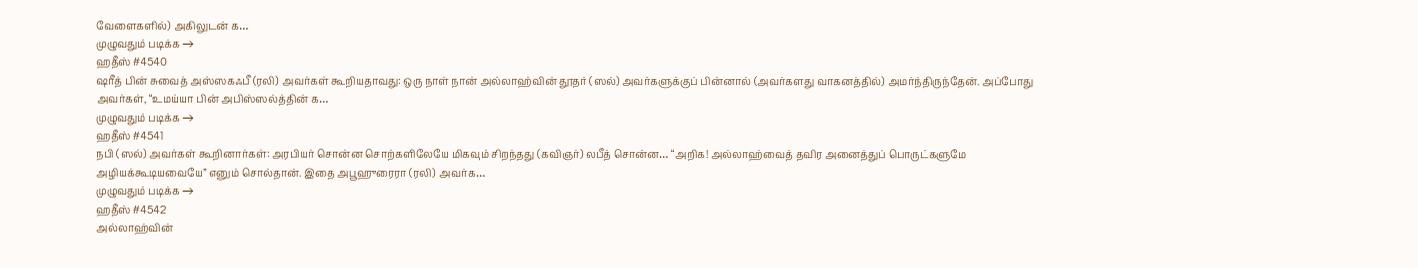வேளைகளில்) அகிலுடன் க…
முழுவதும் படிக்க →
ஹதீஸ் #4540
ஷரீத் பின் சுவைத் அஸ்ஸகஃபீ (ரலி) அவர்கள் கூறியதாவது: ஒரு நாள் நான் அல்லாஹ்வின் தூதர் (ஸல்) அவர்களுக்குப் பின்னால் (அவர்களது வாகனத்தில்) அமர்ந்திருந்தேன். அப்போது அவர்கள், “உமய்யா பின் அபிஸ்ஸல்த்தின் க…
முழுவதும் படிக்க →
ஹதீஸ் #4541
நபி (ஸல்) அவர்கள் கூறினார்கள்: அரபியர் சொன்ன சொற்களிலேயே மிகவும் சிறந்தது (கவிஞர்) லபீத் சொன்ன… “அறிக! அல்லாஹ்வைத் தவிர அனைத்துப் பொருட்களுமே அழியக்கூடியவையே” எனும் சொல்தான். இதை அபூஹுரைரா (ரலி) அவர்க…
முழுவதும் படிக்க →
ஹதீஸ் #4542
அல்லாஹ்வின்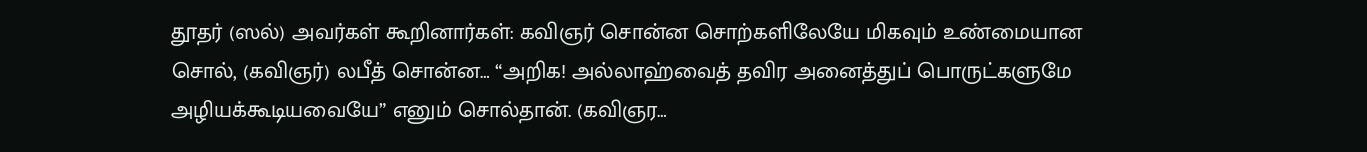தூதர் (ஸல்) அவர்கள் கூறினார்கள்: கவிஞர் சொன்ன சொற்களிலேயே மிகவும் உண்மையான சொல், (கவிஞர்) லபீத் சொன்ன… “அறிக! அல்லாஹ்வைத் தவிர அனைத்துப் பொருட்களுமே அழியக்கூடியவையே” எனும் சொல்தான். (கவிஞர…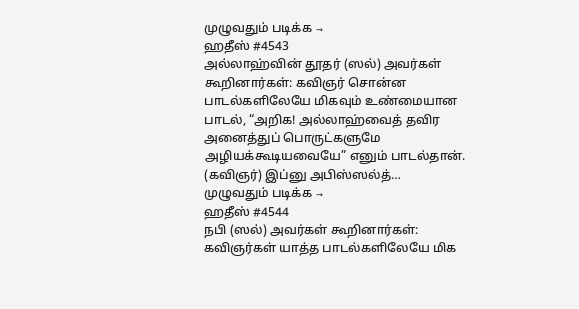முழுவதும் படிக்க →
ஹதீஸ் #4543
அல்லாஹ்வின் தூதர் (ஸல்) அவர்கள் கூறினார்கள்: கவிஞர் சொன்ன பாடல்களிலேயே மிகவும் உண்மையான பாடல், “அறிக! அல்லாஹ்வைத் தவிர அனைத்துப் பொருட்களுமே அழியக்கூடியவையே” எனும் பாடல்தான். (கவிஞர்) இப்னு அபிஸ்ஸல்த்…
முழுவதும் படிக்க →
ஹதீஸ் #4544
நபி (ஸல்) அவர்கள் கூறினார்கள்: கவிஞர்கள் யாத்த பாடல்களிலேயே மிக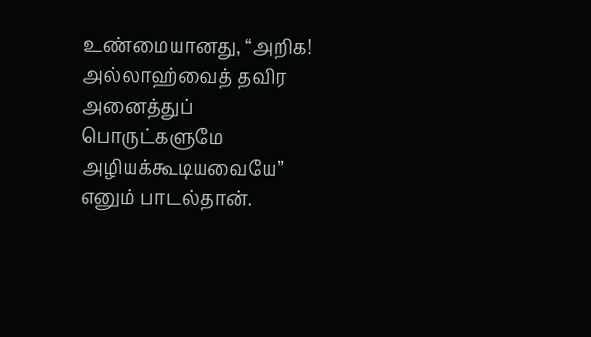உண்மையானது, “அறிக! அல்லாஹ்வைத் தவிர அனைத்துப் பொருட்களுமே அழியக்கூடியவையே” எனும் பாடல்தான்.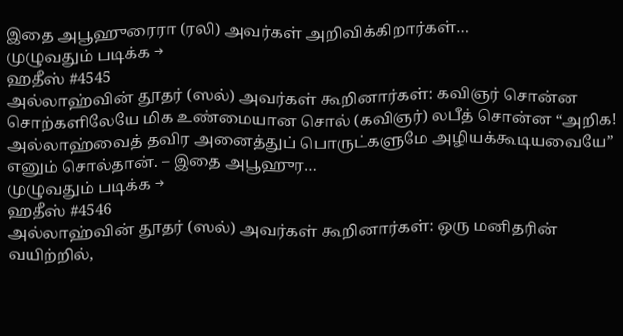இதை அபூஹுரைரா (ரலி) அவர்கள் அறிவிக்கிறார்கள்…
முழுவதும் படிக்க →
ஹதீஸ் #4545
அல்லாஹ்வின் தூதர் (ஸல்) அவர்கள் கூறினார்கள்: கவிஞர் சொன்ன சொற்களிலேயே மிக உண்மையான சொல் (கவிஞர்) லபீத் சொன்ன “அறிக! அல்லாஹ்வைத் தவிர அனைத்துப் பொருட்களுமே அழியக்கூடியவையே” எனும் சொல்தான். – இதை அபூஹுர…
முழுவதும் படிக்க →
ஹதீஸ் #4546
அல்லாஹ்வின் தூதர் (ஸல்) அவர்கள் கூறினார்கள்: ஒரு மனிதரின் வயிற்றில்,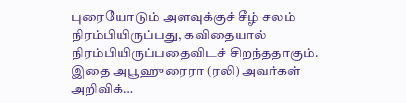புரையோடும் அளவுக்குச் சீழ் சலம் நிரம்பியிருப்பது, கவிதையால் நிரம்பியிருப்பதைவிடச் சிறந்ததாகும். இதை அபூஹுரைரா (ரலி) அவர்கள் அறிவிக்…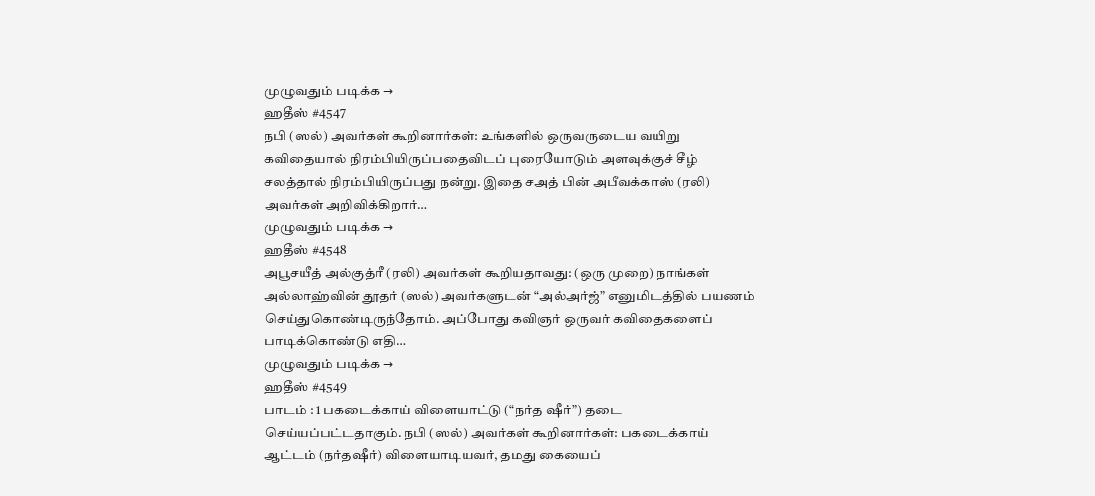முழுவதும் படிக்க →
ஹதீஸ் #4547
நபி (ஸல்) அவர்கள் கூறினார்கள்: உங்களில் ஒருவருடைய வயிறு கவிதையால் நிரம்பியிருப்பதைவிடப் புரையோடும் அளவுக்குச் சீழ் சலத்தால் நிரம்பியிருப்பது நன்று. இதை சஅத் பின் அபீவக்காஸ் (ரலி) அவர்கள் அறிவிக்கிறார்…
முழுவதும் படிக்க →
ஹதீஸ் #4548
அபூசயீத் அல்குத்ரீ (ரலி) அவர்கள் கூறியதாவது: (ஒரு முறை) நாங்கள் அல்லாஹ்வின் தூதர் (ஸல்) அவர்களுடன் “அல்அர்ஜ்” எனுமிடத்தில் பயணம் செய்துகொண்டிருந்தோம். அப்போது கவிஞர் ஒருவர் கவிதைகளைப் பாடிக்கொண்டு எதி…
முழுவதும் படிக்க →
ஹதீஸ் #4549
பாடம் : 1 பகடைக்காய் விளையாட்டு (“நர்த ஷீர்”) தடை செய்யப்பட்டதாகும். நபி (ஸல்) அவர்கள் கூறினார்கள்: பகடைக்காய் ஆட்டம் (நர்தஷீர்) விளையாடியவர், தமது கையைப்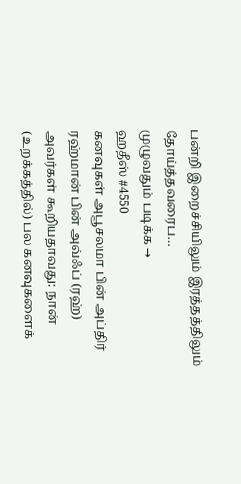பன்றி இறைச்சியிலும் இரத்தத்திலும் தோய்த்தவரைப…
முழுவதும் படிக்க →
ஹதீஸ் #4550
கனவுகள் அபூசலமா பின் அப்திர் ரஹ்மான் பின் அவ்ஃப் (ரஹ்) அவர்கள் கூறியதாவது: நான் (உறக்கத்தில்) பல கனவுகளைக்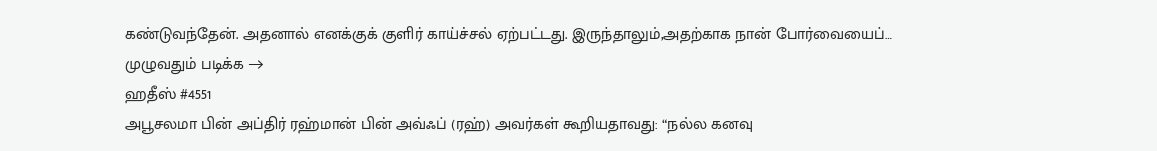கண்டுவந்தேன். அதனால் எனக்குக் குளிர் காய்ச்சல் ஏற்பட்டது. இருந்தாலும்,அதற்காக நான் போர்வையைப்…
முழுவதும் படிக்க →
ஹதீஸ் #4551
அபூசலமா பின் அப்திர் ரஹ்மான் பின் அவ்ஃப் (ரஹ்) அவர்கள் கூறியதாவது: “நல்ல கனவு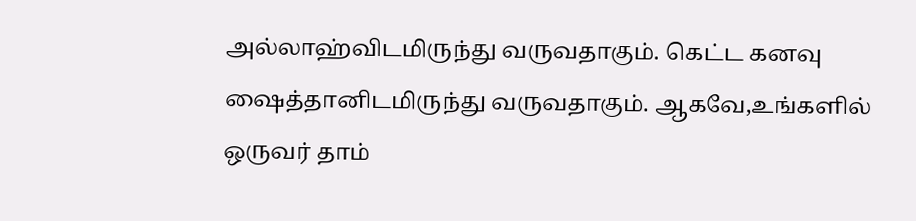அல்லாஹ்விடமிருந்து வருவதாகும். கெட்ட கனவு ஷைத்தானிடமிருந்து வருவதாகும். ஆகவே,உங்களில் ஒருவர் தாம்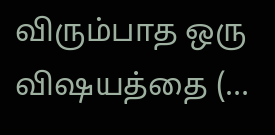விரும்பாத ஒரு விஷயத்தை (…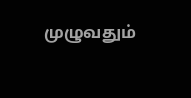முழுவதும்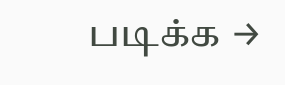படிக்க →